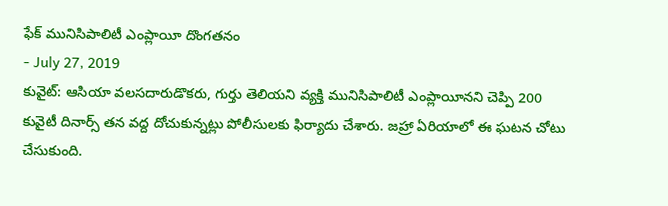ఫేక్ మునిసిపాలిటీ ఎంప్లాయీ దొంగతనం
- July 27, 2019
కువైట్: ఆసియా వలసదారుడొకరు, గుర్తు తెలియని వ్యక్తి మునిసిపాలిటీ ఎంప్లాయీనని చెప్పి 200 కువైటీ దినార్స్ తన వద్ద దోచుకున్నట్లు పోలీసులకు ఫిర్యాదు చేశారు. జహ్రా ఏరియాలో ఈ ఘటన చోటు చేసుకుంది.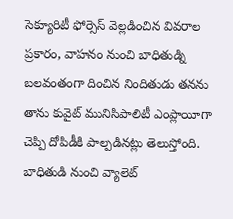సెక్యూరిటీ ఫోర్సెస్ వెల్లడించిన వివరాల ప్రకారం, వాహనం నుంచి బాధితుడ్ని బలవంతంగా దించిన నిందితుడు తనను తాను కువైట్ మునిసిపాలిటీ ఎంప్లాయీగా చెప్పి దోపిడీకి పాల్పడినట్లు తెలుస్తోంది. బాధితుడి నుంచి వ్యాలెట్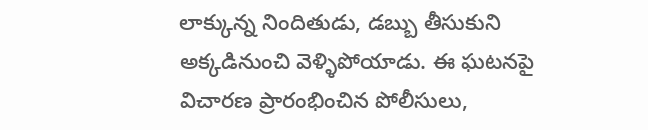లాక్కున్న నిందితుడు, డబ్బు తీసుకుని అక్కడినుంచి వెళ్ళిపోయాడు. ఈ ఘటనపై విచారణ ప్రారంభించిన పోలీసులు,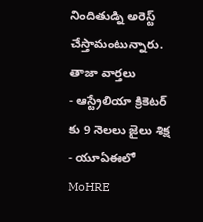నిందితుడ్ని అరెస్ట్ చేస్తామంటున్నారు.
తాజా వార్తలు
- ఆస్ట్రేలియా క్రికెటర్ కు 9 నెలలు జైలు శిక్ష
- యూఏఈలో MoHRE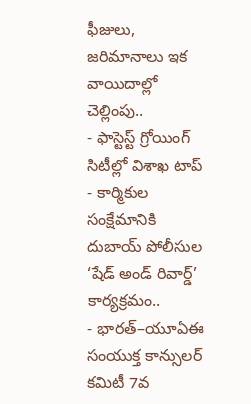ఫీజులు, జరిమానాలు ఇక వాయిదాల్లో చెల్లింపు..
- ఫాస్టెస్ట్ గ్రోయింగ్ సిటీల్లో విశాఖ టాప్
- కార్మికుల సంక్షేమానికి దుబాయ్ పోలీసుల ‘షేడ్ అండ్ రివార్డ్’ కార్యక్రమం..
- భారత్–యూఏఈ సంయుక్త కాన్సులర్ కమిటీ 7వ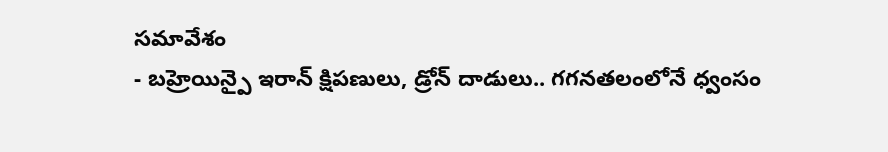సమావేశం
- బహ్రెయిన్పై ఇరాన్ క్షిపణులు, డ్రోన్ దాడులు.. గగనతలంలోనే ధ్వంసం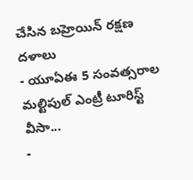చేసిన బహ్రెయిన్ రక్షణ దళాలు
- యూఏఈ 5 సంవత్సరాల మల్టిపుల్ ఎంట్రీ టూరిస్ట్ వీసా...
-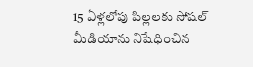15 ఏళ్లలోపు పిల్లలకు సోషల్ మీడియాను నిషేధించిన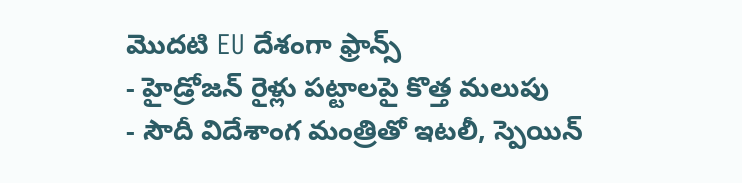మొదటి EU దేశంగా ఫ్రాన్స్
- హైడ్రోజన్ రైళ్లు పట్టాలపై కొత్త మలుపు
- సౌదీ విదేశాంగ మంత్రితో ఇటలీ, స్పెయిన్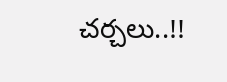చర్చలు..!!